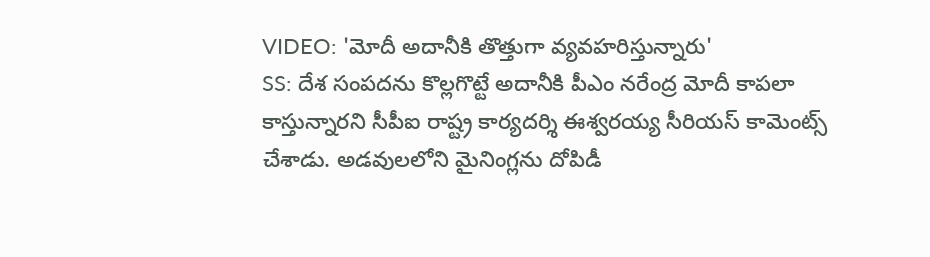VIDEO: 'మోదీ అదానీకి తొత్తుగా వ్యవహరిస్తున్నారు'
SS: దేశ సంపదను కొల్లగొట్టే అదానీకి పీఎం నరేంద్ర మోదీ కాపలా కాస్తున్నారని సీపీఐ రాష్ట్ర కార్యదర్శి ఈశ్వరయ్య సీరియస్ కామెంట్స్ చేశాడు. అడవులలోని మైనింగ్లను దోపిడీ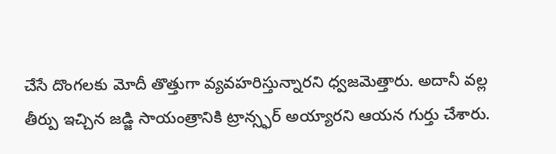చేసే దొంగలకు మోదీ తొత్తుగా వ్యవహరిస్తున్నారని ధ్వజమెత్తారు. అదానీ వల్ల తీర్పు ఇచ్చిన జడ్జి సాయంత్రానికి ట్రాన్స్ఫర్ అయ్యారని ఆయన గుర్తు చేశారు.